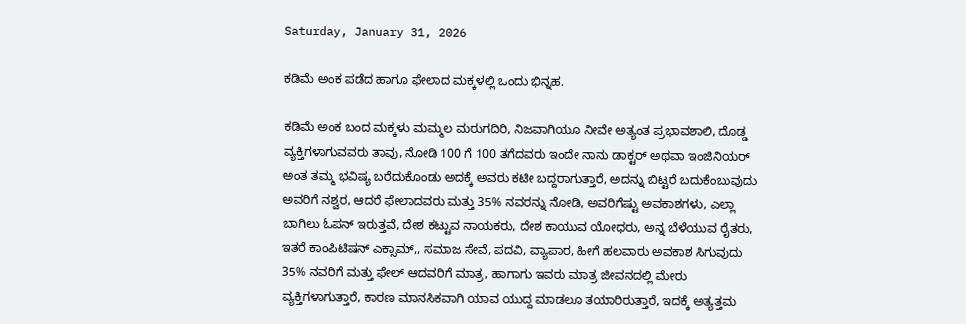Saturday, January 31, 2026

ಕಡಿಮೆ ಅಂಕ ಪಡೆದ ಹಾಗೂ ಫೇಲಾದ ಮಕ್ಕಳಲ್ಲಿ ಒಂದು ಭಿನ್ನಹ.

ಕಡಿಮೆ ಅಂಕ ಬಂದ ಮಕ್ಕಳು ಮಮ್ಮಲ ಮರುಗದಿರಿ, ನಿಜವಾಗಿಯೂ ನೀವೇ ಅತ್ಯಂತ ಪ್ರಭಾವಶಾಲಿ, ದೊಡ್ಡ ವ್ಯಕ್ತಿಗಳಾಗುವವರು ತಾವು, ನೋಡಿ 100 ಗೆ 100 ತಗೆದವರು ಇಂದೇ ನಾನು ಡಾಕ್ಟರ್ ಅಥವಾ ಇಂಜಿನಿಯರ್ ಅಂತ ತಮ್ಮ ಭವಿಷ್ಯ ಬರೆದುಕೊಂಡು ಅದಕ್ಕೆ ಅವರು ಕಟೀ ಬದ್ದರಾಗುತ್ತಾರೆ, ಅದನ್ನು ಬಿಟ್ಟರೆ ಬದುಕೆಂಬುವುದು ಅವರಿಗೆ ನಶ್ವರ, ಆದರೆ ಫೇಲಾದವರು ಮತ್ತು 35% ನವರನ್ನು ನೋಡಿ, ಅವರಿಗೆಷ್ಟು ಅವಕಾಶಗಳು, ಎಲ್ಲಾ ಬಾಗಿಲು ಓಪನ್ ಇರುತ್ತವೆ, ದೇಶ ಕಟ್ಟುವ ನಾಯಕರು, ದೇಶ ಕಾಯುವ ಯೋಧರು, ಅನ್ನ ಬೆಳೆಯುವ ರೈತರು, ಇತರೆ ಕಾಂಪಿಟಿಷನ್ ಎಕ್ಸಾಮ್,, ಸಮಾಜ ಸೇವೆ, ಪದವಿ, ವ್ಯಾಪಾರ, ಹೀಗೆ ಹಲವಾರು ಅವಕಾಶ ಸಿಗುವುದು 35% ನವರಿಗೆ ಮತ್ತು ಫೇಲ್ ಆದವರಿಗೆ ಮಾತ್ರ, ಹಾಗಾಗು ಇವರು ಮಾತ್ರ ಜೀವನದಲ್ಲಿ ಮೇರು ವ್ಯಕ್ತಿಗಳಾಗುತ್ತಾರೆ, ಕಾರಣ ಮಾನಸಿಕವಾಗಿ ಯಾವ ಯುದ್ದ ಮಾಡಲೂ ತಯಾರಿರುತ್ತಾರೆ, ಇದಕ್ಕೆ ಅತ್ಯತ್ತಮ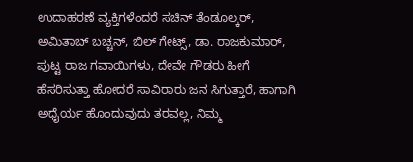ಉದಾಹರಣೆ ವ್ಯಕ್ತಿಗಳೆಂದರೆ ಸಚಿನ್ ತೆಂಡೂಲ್ಕರ್, ಅಮಿತಾಬ್ ಬಚ್ಚನ್, ಬಿಲ್ ಗೇಟ್ಸ್, ಡಾ. ರಾಜಕುಮಾರ್, ಪುಟ್ಟ ರಾಜ ಗವಾಯಿಗಳು, ದೇವೇ ಗೌಡರು ಹೀಗೆ ಹೆಸರಿಸುತ್ತಾ ಹೋದರೆ ಸಾವಿರಾರು ಜನ ಸಿಗುತ್ತಾರೆ, ಹಾಗಾಗಿ ಅಧೈರ್ಯ ಹೊಂದುವುದು ತರವಲ್ಲ, ನಿಮ್ಮ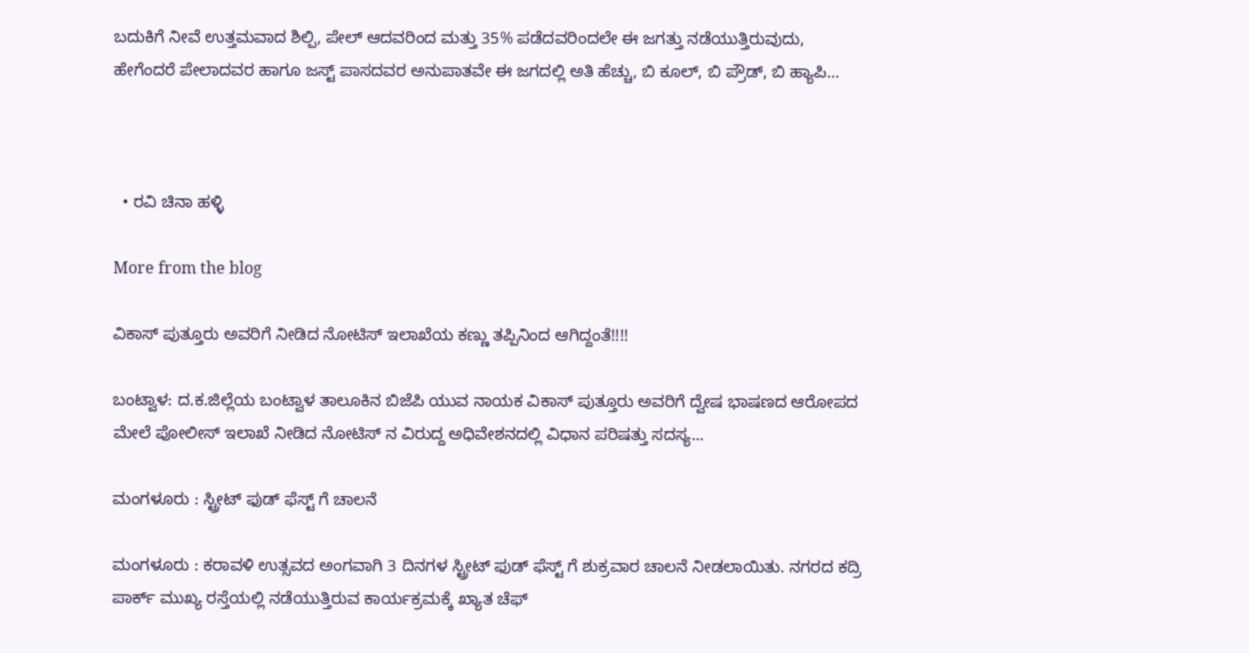ಬದುಕಿಗೆ ನೀವೆ ಉತ್ತಮವಾದ ಶಿಲ್ಪಿ, ಪೇಲ್ ಆದವರಿಂದ ಮತ್ತು 35% ಪಡೆದವರಿಂದಲೇ ಈ ಜಗತ್ತು ನಡೆಯುತ್ತಿರುವುದು, ಹೇಗೆಂದರೆ ಪೇಲಾದವರ ಹಾಗೂ ಜಸ್ಟ್ ಪಾಸದವರ ಅನುಪಾತವೇ ಈ ಜಗದಲ್ಲಿ ಅತಿ ಹೆಚ್ಚು, ಬಿ ಕೂಲ್, ಬಿ ಪ್ರೌಡ್, ಬಿ ಹ್ಯಾಪಿ…



  • ರವಿ ಚಿನಾ ಹಳ್ಳಿ

More from the blog

ವಿಕಾಸ್ ಪುತ್ತೂರು ಅವರಿಗೆ ನೀಡಿದ ನೋಟಿಸ್ ಇಲಾಖೆಯ ಕಣ್ಣು ತಪ್ಪಿನಿಂದ ಆಗಿದ್ದಂತೆ!!!!

ಬಂಟ್ವಾಳ: ದ.ಕ.ಜಿಲ್ಲೆಯ ಬಂಟ್ವಾಳ ತಾಲೂಕಿನ ಬಿಜೆಪಿ ಯುವ ನಾಯಕ ವಿಕಾಸ್ ಪುತ್ತೂರು ಅವರಿಗೆ ದ್ವೇಷ ಭಾಷಣದ ಆರೋಪದ ಮೇಲೆ ಪೋಲೀಸ್ ಇಲಾಖೆ ನೀಡಿದ ನೋಟಿಸ್ ನ ವಿರುದ್ದ ಅಧಿವೇಶನದಲ್ಲಿ ವಿಧಾನ ಪರಿಷತ್ತು ಸದಸ್ಯ...

ಮಂಗಳೂರು : ಸ್ಟ್ರೀಟ್ ಫುಡ್ ಫೆಸ್ಟ್ ಗೆ ಚಾಲನೆ

ಮಂಗಳೂರು : ಕರಾವಳಿ ಉತ್ಸವದ ಅಂಗವಾಗಿ 3 ದಿನಗಳ ಸ್ಟ್ರೀಟ್ ಫುಡ್ ಫೆಸ್ಟ್ ಗೆ ಶುಕ್ರವಾರ ಚಾಲನೆ ನೀಡಲಾಯಿತು. ನಗರದ ಕದ್ರಿ ಪಾರ್ಕ್ ಮುಖ್ಯ ರಸ್ತೆಯಲ್ಲಿ ನಡೆಯುತ್ತಿರುವ ಕಾರ್ಯಕ್ರಮಕ್ಕೆ ಖ್ಯಾತ ಚೆಫ್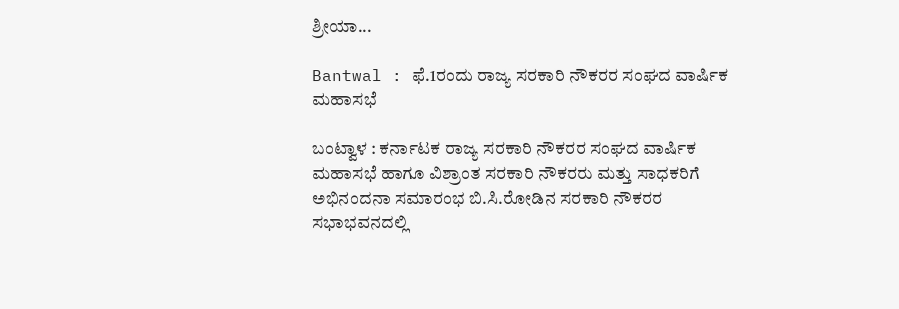ಶ್ರೀಯಾ...

Bantwal : ಫೆ.1ರಂದು ರಾಜ್ಯ ಸರಕಾರಿ ನೌಕರರ ಸಂಘದ ವಾರ್ಷಿಕ ಮಹಾಸಭೆ

ಬಂಟ್ವಾಳ : ಕರ್ನಾಟಕ ರಾಜ್ಯ ಸರಕಾರಿ ನೌಕರರ ಸಂಘದ ವಾರ್ಷಿಕ ಮಹಾಸಭೆ ಹಾಗೂ ವಿಶ್ರಾಂತ ಸರಕಾರಿ ನೌಕರರು ಮತ್ತು ಸಾಧಕರಿಗೆ ಅಭಿನಂದನಾ ಸಮಾರಂಭ ಬಿ.ಸಿ.ರೋಡಿನ ಸರಕಾರಿ ನೌಕರರ ಸಭಾಭವನದಲ್ಲಿ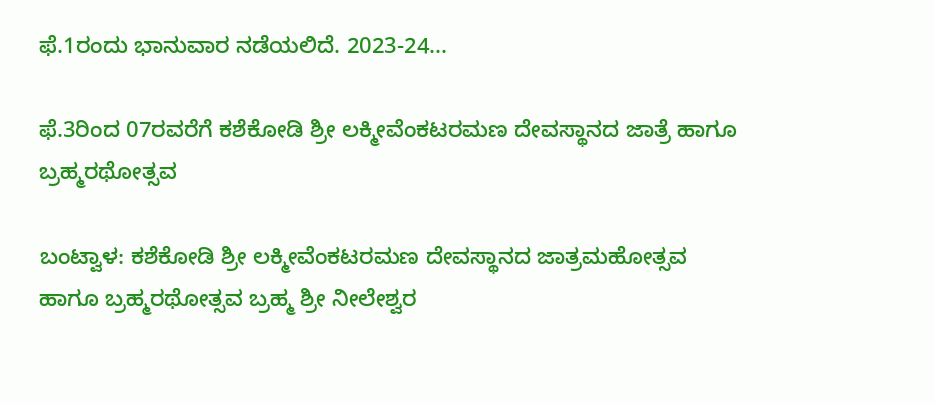ಫೆ.1ರಂದು ಭಾನುವಾರ ನಡೆಯಲಿದೆ. 2023-24...

ಫೆ.3ರಿಂದ 07ರವರೆಗೆ ಕಶೆಕೋಡಿ ಶ್ರೀ ಲಕ್ಮೀವೆಂಕಟರಮಣ ದೇವಸ್ಥಾನದ ಜಾತ್ರೆ ಹಾಗೂ ಬ್ರಹ್ಮರಥೋತ್ಸವ

ಬಂಟ್ವಾಳ: ಕಶೆಕೋಡಿ ಶ್ರೀ ಲಕ್ಮೀವೆಂಕಟರಮಣ ದೇವಸ್ಥಾನದ ಜಾತ್ರಮಹೋತ್ಸವ ಹಾಗೂ ಬ್ರಹ್ಮರಥೋತ್ಸವ ಬ್ರಹ್ಮ ಶ್ರೀ ನೀಲೇಶ್ವರ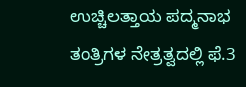ಉಚ್ಚಿಲತ್ತಾಯ ಪದ್ಮನಾಭ ತಂತ್ರಿಗಳ ನೇತ್ರತ್ವದಲ್ಲಿ ಫೆ.3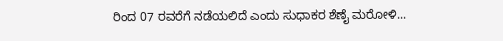ರಿಂದ 07 ರವರೆಗೆ ನಡೆಯಲಿದೆ ಎಂದು ಸುಧಾಕರ ಶೆಣೈ ಮರೋಳಿ...